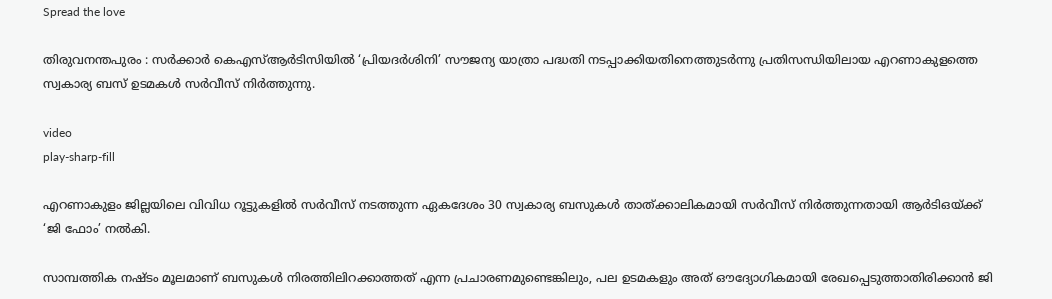Spread the love

തിരുവനന്തപുരം : സർക്കാർ കെഎസ്ആർടിസിയിൽ ‘പ്രിയദർശിനി’ സൗജന്യ യാത്രാ പദ്ധതി നടപ്പാക്കിയതിനെത്തുടർന്നു പ്രതിസന്ധിയിലായ എറണാകുളത്തെ സ്വകാര്യ ബസ് ഉടമകൾ സർവീസ് നിർത്തുന്നു.

video
play-sharp-fill

എറണാകുളം ജില്ലയിലെ വിവിധ റൂട്ടുകളിൽ സർവീസ് നടത്തുന്ന ഏകദേശം 30 സ്വകാര്യ ബസുകൾ താത്ക്കാലികമായി സർവീസ് നിർത്തുന്നതായി ആർടിഒയ്ക്ക് ‘ജി ഫോം’ നൽകി.

സാമ്പത്തിക നഷ്ടം മൂലമാണ് ബസുകൾ നിരത്തിലിറക്കാത്തത് എന്ന പ്രചാരണമുണ്ടെങ്കിലും, പല ഉടമകളും അത് ഔദ്യോഗികമായി രേഖപ്പെടുത്താതിരിക്കാൻ ജി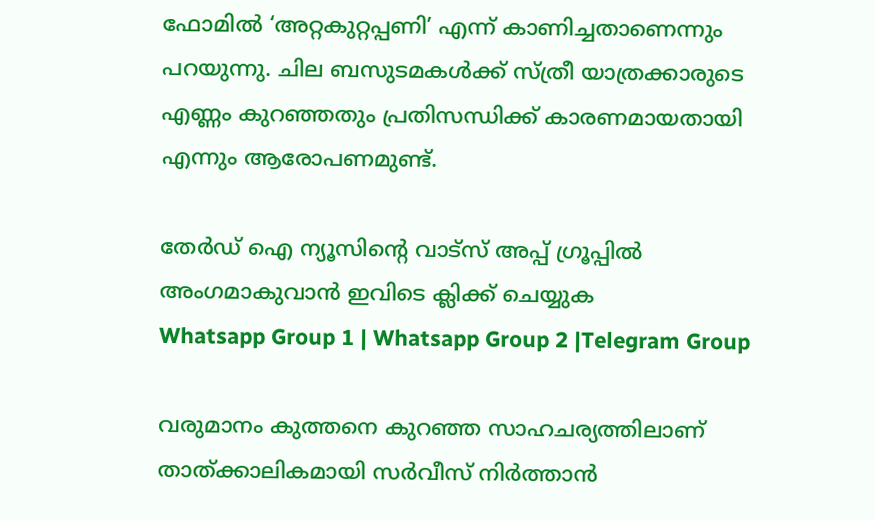ഫോമിൽ ‘അറ്റകുറ്റപ്പണി’ എന്ന് കാണിച്ചതാണെന്നും പറയുന്നു. ചില ബസുടമകൾക്ക് സ്ത്രീ യാത്രക്കാരുടെ എണ്ണം കുറഞ്ഞതും പ്രതിസന്ധിക്ക് കാരണമായതായി എന്നും ആരോപണമുണ്ട്.

തേർഡ് ഐ ന്യൂസിന്റെ വാട്സ് അപ്പ് ഗ്രൂപ്പിൽ അംഗമാകുവാൻ ഇവിടെ ക്ലിക്ക് ചെയ്യുക
Whatsapp Group 1 | Whatsapp Group 2 |Telegram Group

വരുമാനം കുത്തനെ കുറഞ്ഞ സാഹചര്യത്തിലാണ് താത്ക്കാലികമായി സർവീസ് നിർത്താൻ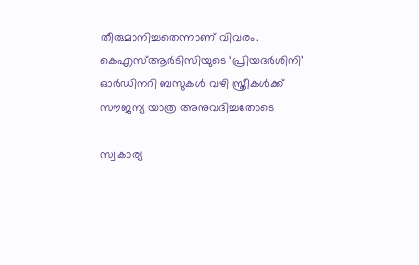തീരുമാനിച്ചതെന്നാണ് വിവരം. കെഎസ്ആർടിസിയുടെ ‘പ്രിയദർശിനി’ ഓർഡിനറി ബസുകൾ വഴി സ്ത്രീകൾക്ക് സൗജന്യ യാത്ര അനുവദിച്ചതോടെ

സ്വകാര്യ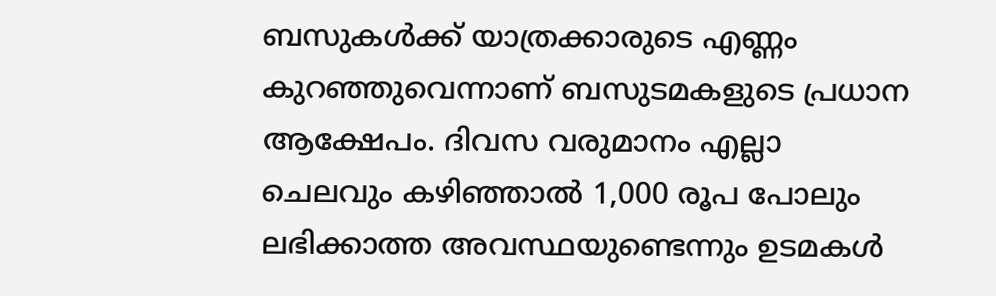ബസുകൾക്ക് യാത്രക്കാരുടെ എണ്ണം കുറഞ്ഞുവെന്നാണ് ബസുടമകളുടെ പ്രധാന ആക്ഷേപം. ദിവസ വരുമാനം എല്ലാ ചെലവും കഴിഞ്ഞാൽ 1,000 രൂപ പോലും ലഭിക്കാത്ത അവസ്ഥയുണ്ടെന്നും ഉടമകൾ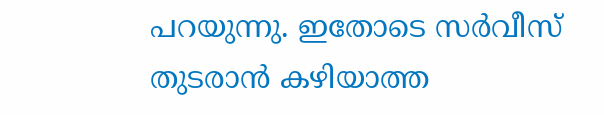പറയുന്നു. ഇതോടെ സർവീസ് തുടരാൻ കഴിയാത്ത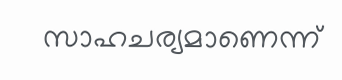സാഹചര്യമാണെന്ന്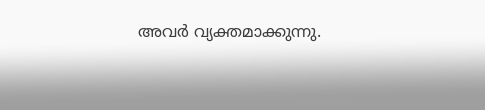അവർ വ്യക്തമാക്കുന്നു.